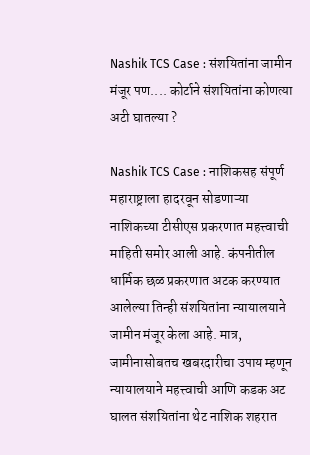Nashik TCS Case : संशयितांना जामीन मंजूर पण.... कोर्टाने संशयितांना कोणत्या अटी घातल्या ?

Nashik TCS Case : नाशिकसह संपूर्ण महाराष्ट्राला हादरवून सोडणाऱ्या नाशिकच्या टीसीएस प्रकरणात महत्त्वाची माहिती समोर आली आहे. कंपनीतील धार्मिक छळ प्रकरणात अटक करण्यात आलेल्या तिन्ही संशयितांना न्यायालयाने जामीन मंजूर केला आहे. मात्र, जामीनासोबतच खबरदारीचा उपाय म्हणून न्यायालयाने महत्त्वाची आणि कडक अट घालत संशयितांना थेट नाशिक शहरात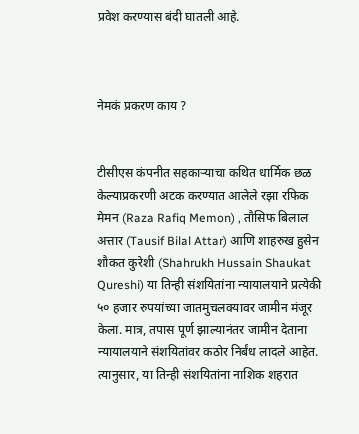प्रवेश करण्यास बंदी घातली आहे.



नेमकं प्रकरण काय ?


टीसीएस कंपनीत सहकाऱ्याचा कथित धार्मिक छळ केल्याप्रकरणी अटक करण्यात आलेले रझा रफिक मेमन (Raza Rafiq Memon) , तौसिफ बिलाल अत्तार (Tausif Bilal Attar) आणि शाहरुख हुसेन शौकत कुरेशी (Shahrukh Hussain Shaukat Qureshi) या तिन्ही संशयितांना न्यायालयाने प्रत्येकी ५० हजार रुपयांच्या जातमुचलक्यावर जामीन मंजूर केला. मात्र, तपास पूर्ण झाल्यानंतर जामीन देताना न्यायालयाने संशयितांवर कठोर निर्बंध लादले आहेत. त्यानुसार, या तिन्ही संशयितांना नाशिक शहरात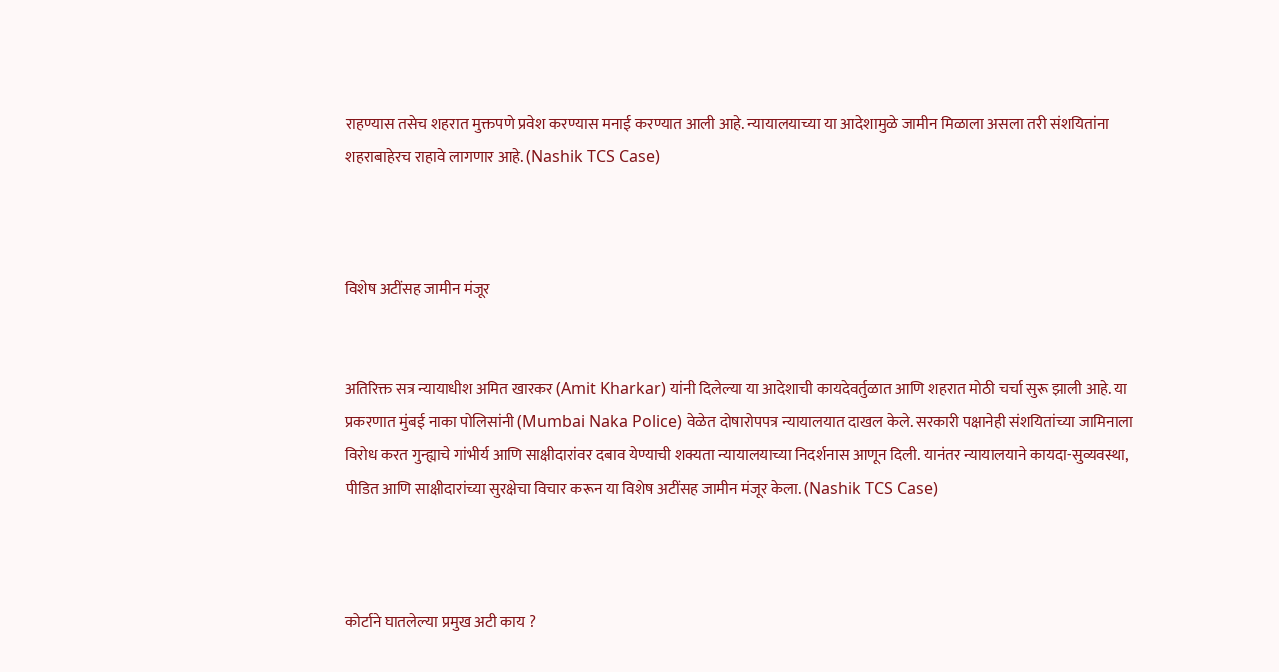राहण्यास तसेच शहरात मुक्तपणे प्रवेश करण्यास मनाई करण्यात आली आहे. न्यायालयाच्या या आदेशामुळे जामीन मिळाला असला तरी संशयितांना शहराबाहेरच राहावे लागणार आहे. (Nashik TCS Case)



विशेष अटींसह जामीन मंजूर


अतिरिक्त सत्र न्यायाधीश अमित खारकर (Amit Kharkar) यांनी दिलेल्या या आदेशाची कायदेवर्तुळात आणि शहरात मोठी चर्चा सुरू झाली आहे. या प्रकरणात मुंबई नाका पोलिसांनी (Mumbai Naka Police) वेळेत दोषारोपपत्र न्यायालयात दाखल केले. सरकारी पक्षानेही संशयितांच्या जामिनाला विरोध करत गुन्ह्याचे गांभीर्य आणि साक्षीदारांवर दबाव येण्याची शक्यता न्यायालयाच्या निदर्शनास आणून दिली. यानंतर न्यायालयाने कायदा-सुव्यवस्था, पीडित आणि साक्षीदारांच्या सुरक्षेचा विचार करून या विशेष अटींसह जामीन मंजूर केला. (Nashik TCS Case)



कोर्टाने घातलेल्या प्रमुख अटी काय ?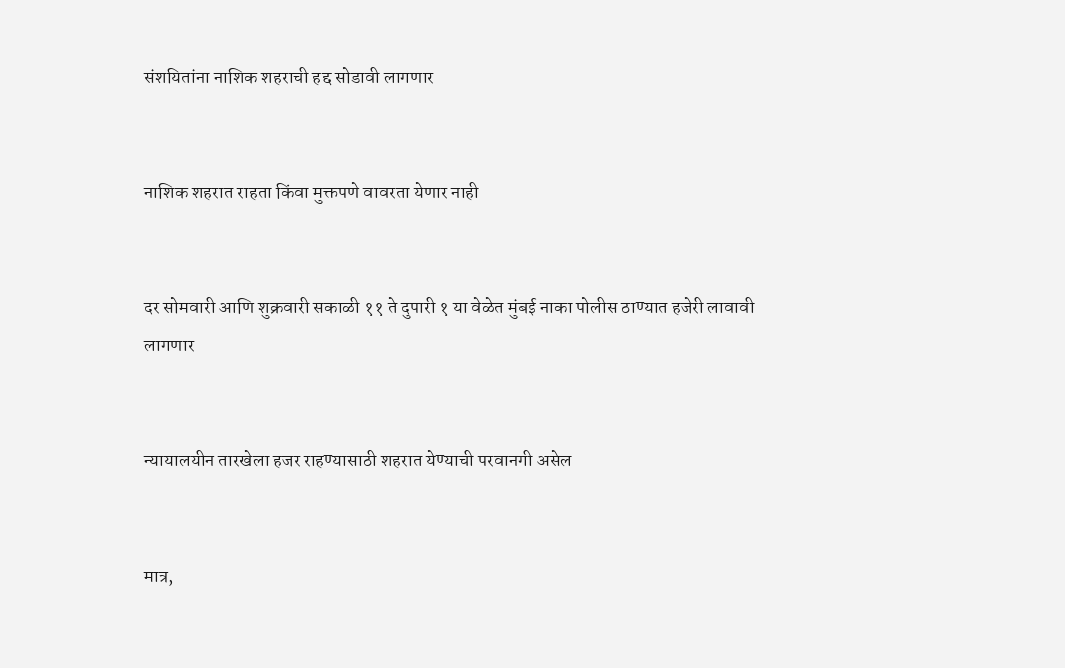संशयितांना नाशिक शहराची हद्द सोडावी लागणार


नाशिक शहरात राहता किंवा मुक्तपणे वावरता येणार नाही


दर सोमवारी आणि शुक्रवारी सकाळी ११ ते दुपारी १ या वेळेत मुंबई नाका पोलीस ठाण्यात हजेरी लावावी लागणार


न्यायालयीन तारखेला हजर राहण्यासाठी शहरात येण्याची परवानगी असेल


मात्र,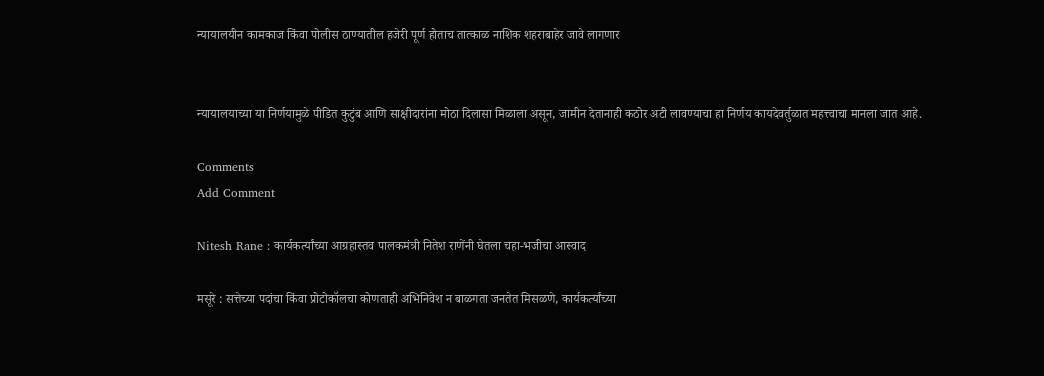न्यायालयीन कामकाज किंवा पोलीस ठाण्यातील हजेरी पूर्ण होताच तात्काळ नाशिक शहराबाहेर जावे लागणार


न्यायालयाच्या या निर्णयामुळे पीडित कुटुंब आणि साक्षीदारांना मोठा दिलासा मिळाला असून, जामीन देतानाही कठोर अटी लावण्याचा हा निर्णय कायदेवर्तुळात महत्त्वाचा मानला जात आहे.

Comments
Add Comment

Nitesh Rane : कार्यकर्त्यांच्या आग्रहास्तव पालकमंत्री नितेश राणेंनी घेतला चहा-भजीचा आस्वाद

मसूरे : सत्तेच्या पदांचा किंवा प्रोटोकॉलचा कोणताही अभिनिवेश न बाळगता जनतेत मिसळणे, कार्यकर्त्यांच्या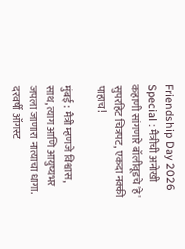Friendship Day 2026 Special : मैत्रीची अनोखी कहाणी सांगणारे बॉलीवूडचे 'हे' सुपरहिट चित्रपट, एकदा नक्की पाहाच!

मुंबई : मैत्री म्हणजे विश्वास, साथ, त्याग आणि आयुष्यभर जपला जाणारा नात्याचा धागा. दरवर्षी ऑगस्ट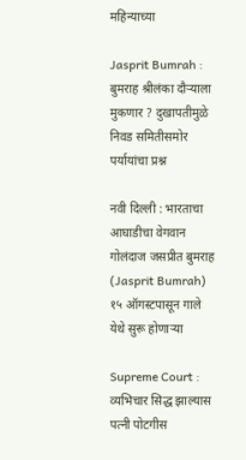महिन्याच्या

Jasprit Bumrah : बुमराह श्रीलंका दौऱ्याला मुकणार ? दुखापतीमुळे निवड समितीसमोर पर्यायांचा प्रश्न

नवी दिल्ली : भारताचा आघाडीचा वेगवान गोलंदाज जसप्रीत बुमराह (Jasprit Bumrah) १५ ऑगस्टपासून गाले येथे सुरू होणाऱ्या

Supreme Court : व्यभिचार सिद्ध झाल्यास पत्नी पोटगीस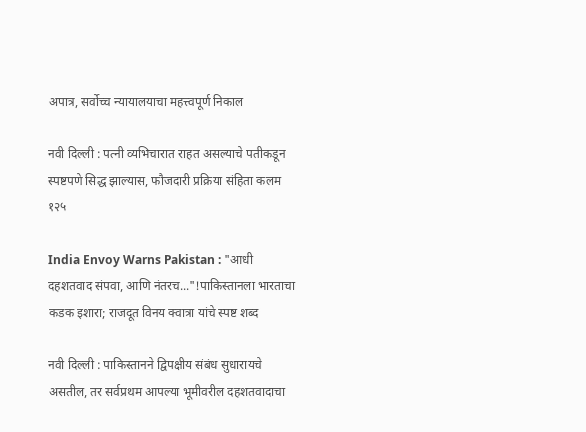अपात्र, सर्वोच्च न्यायालयाचा महत्त्वपूर्ण निकाल

नवी दिल्ली : पत्नी व्यभिचारात राहत असल्याचे पतीकडून स्पष्टपणे सिद्ध झाल्यास, फौजदारी प्रक्रिया संहिता कलम १२५

India Envoy Warns Pakistan : "आधी दहशतवाद संपवा, आणि नंतरच..."!पाकिस्तानला भारताचा कडक इशारा; राजदूत विनय क्वात्रा यांचे स्पष्ट शब्द

नवी दिल्ली : पाकिस्तानने द्विपक्षीय संबंध सुधारायचे असतील, तर सर्वप्रथम आपल्या भूमीवरील दहशतवादाचा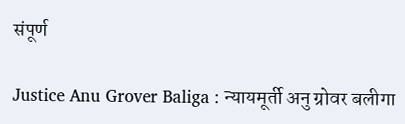संपूर्ण

Justice Anu Grover Baliga : न्यायमूर्ती अनु ग्रोवर बलीगा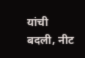यांची बदली, नीट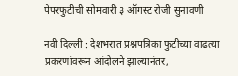पेपरफुटीची सोमवारी ३ ऑगस्ट रोजी सुनावणी

नवी दिल्ली : देशभरात प्रश्नपत्रिका फुटीच्या वाढत्या प्रकरणांवरून आंदोलने झाल्यानंतर,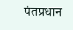पंतप्रधान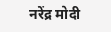नरेंद्र मोदी